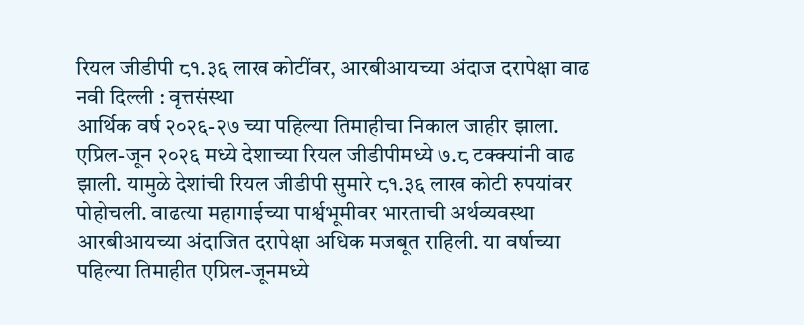रियल जीडीपी ८१.३६ लाख कोटींवर, आरबीआयच्या अंदाज दरापेक्षा वाढ
नवी दिल्ली : वृत्तसंस्था
आर्थिक वर्ष २०२६-२७ च्या पहिल्या तिमाहीचा निकाल जाहीर झाला. एप्रिल-जून २०२६ मध्ये देशाच्या रियल जीडीपीमध्ये ७.८ टक्क्यांनी वाढ झाली. यामुळे देशांची रियल जीडीपी सुमारे ८१.३६ लाख कोटी रुपयांवर पोहोचली. वाढत्या महागाईच्या पार्श्वभूमीवर भारताची अर्थव्यवस्था आरबीआयच्या अंदाजित दरापेक्षा अधिक मजबूत राहिली. या वर्षाच्या पहिल्या तिमाहीत एप्रिल-जूनमध्ये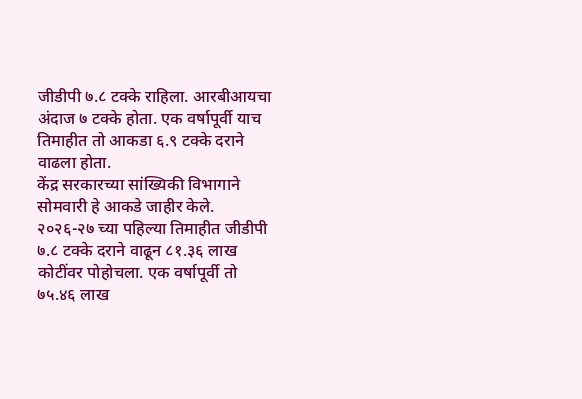जीडीपी ७.८ टक्के राहिला. आरबीआयचा अंदाज ७ टक्के होता. एक वर्षापूर्वी याच तिमाहीत तो आकडा ६.९ टक्के दराने वाढला होता.
केंद्र सरकारच्या सांख्यिकी विभागाने सोमवारी हे आकडे जाहीर केले. २०२६-२७ च्या पहिल्या तिमाहीत जीडीपी ७.८ टक्के दराने वाढून ८१.३६ लाख कोटींवर पोहोचला. एक वर्षापूर्वी तो ७५.४६ लाख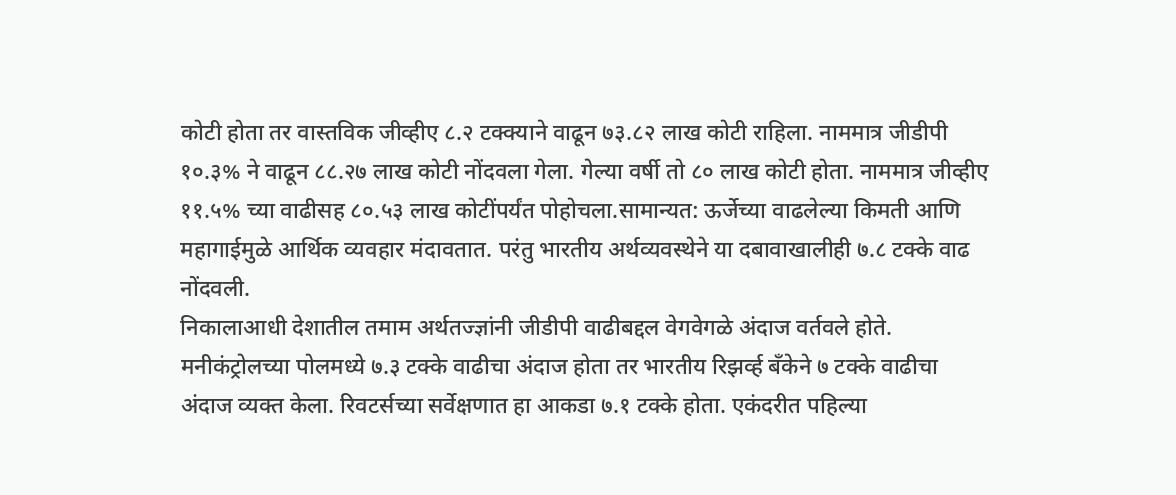कोटी होता तर वास्तविक जीव्हीए ८.२ टक्क्याने वाढून ७३.८२ लाख कोटी राहिला. नाममात्र जीडीपी १०.३% ने वाढून ८८.२७ लाख कोटी नोंदवला गेला. गेल्या वर्षी तो ८० लाख कोटी होता. नाममात्र जीव्हीए ११.५% च्या वाढीसह ८०.५३ लाख कोटींपर्यंत पोहोचला.सामान्यत: ऊर्जेच्या वाढलेल्या किमती आणि महागाईमुळे आर्थिक व्यवहार मंदावतात. परंतु भारतीय अर्थव्यवस्थेने या दबावाखालीही ७.८ टक्के वाढ नोंदवली.
निकालाआधी देशातील तमाम अर्थतज्ज्ञांनी जीडीपी वाढीबद्दल वेगवेगळे अंदाज वर्तवले होते. मनीकंट्रोलच्या पोलमध्ये ७.३ टक्के वाढीचा अंदाज होता तर भारतीय रिझर्व्ह बँकेने ७ टक्के वाढीचा अंदाज व्यक्त केला. रिवटर्सच्या सर्वेक्षणात हा आकडा ७.१ टक्के होता. एकंदरीत पहिल्या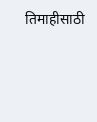तिमाहीसाठी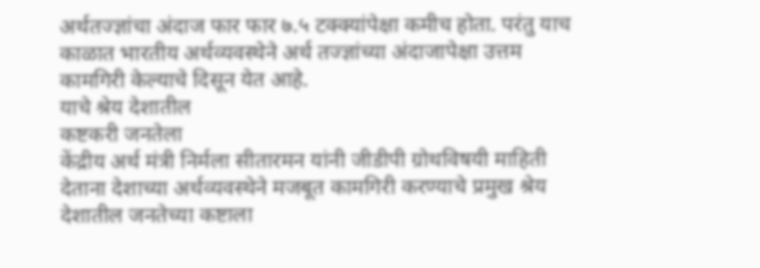अर्थतज्ज्ञांचा अंदाज फार फार ७.५ टक्क्यांपेक्षा कमीच होता. परंतु याच काळात भारतीय अर्थव्यवस्थेने अर्थ तज्ज्ञांच्या अंदाजापेक्षा उत्तम कामगिरी केल्याचे दिसून येत आहे.
याचे श्रेय देशातील
कष्टकरी जनतेला
केंद्रीय अर्थ मंत्री निर्मला सीतारमन यांनी जीडीपी ग्रोथविषयी माहिती देताना देशाच्या अर्थव्यवस्थेने मजबूत कामगिरी करण्याचे प्रमुख श्रेय देशातील जनतेच्या कष्टाला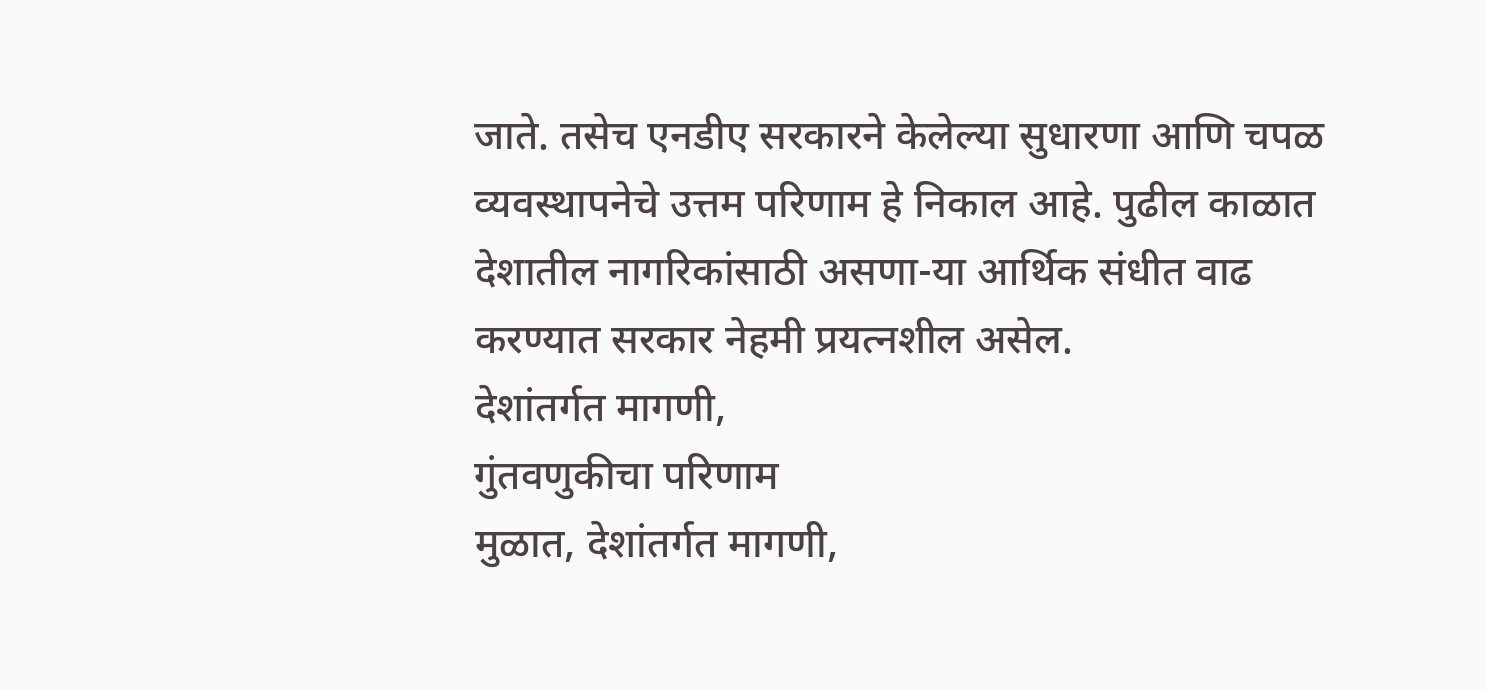जाते. तसेच एनडीए सरकारने केलेल्या सुधारणा आणि चपळ व्यवस्थापनेचे उत्तम परिणाम हे निकाल आहे. पुढील काळात देशातील नागरिकांसाठी असणा-या आर्थिक संधीत वाढ करण्यात सरकार नेहमी प्रयत्नशील असेल.
देशांतर्गत मागणी,
गुंतवणुकीचा परिणाम
मुळात, देशांतर्गत मागणी,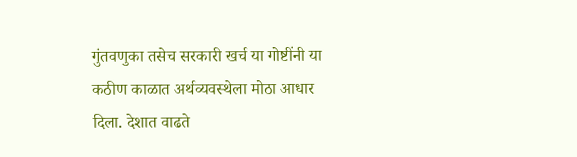गुंतवणुका तसेच सरकारी खर्च या गोष्टींनी या कठीण काळात अर्थव्यवस्थेला मोठा आधार दिला. देशात वाढते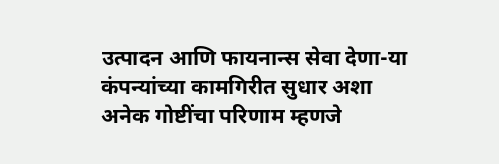उत्पादन आणि फायनान्स सेवा देणा-या कंपन्यांच्या कामगिरीत सुधार अशा अनेक गोष्टींचा परिणाम म्हणजे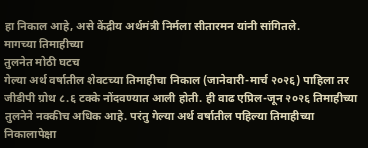हा निकाल आहे, असे केंद्रीय अर्थमंत्री निर्मला सीतारमन यांनी सांगितले.
मागच्या तिमाहीच्या
तुलनेत मोठी घटच
गेल्या अर्थ वर्षातील शेवटच्या तिमाहीचा निकाल (जानेवारी-मार्च २०२६) पाहिला तर जीडीपी ग्रोथ ८.६ टक्के नोंदवण्यात आली होती. ही वाढ एप्रिल-जून २०२६ तिमाहीच्या तुलनेने नक्कीच अधिक आहे. परंतु गेल्या अर्थ वर्षातील पहिल्या तिमाहीच्या निकालापेक्षा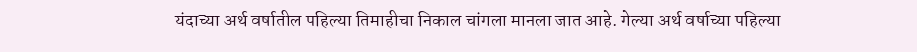यंदाच्या अर्थ वर्षातील पहिल्या तिमाहीचा निकाल चांगला मानला जात आहे. गेल्या अर्थ वर्षाच्या पहिल्या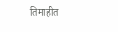तिमाहीत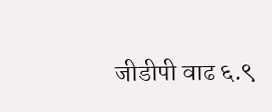जीडीपी वाढ ६.९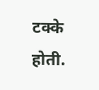टक्के होती.